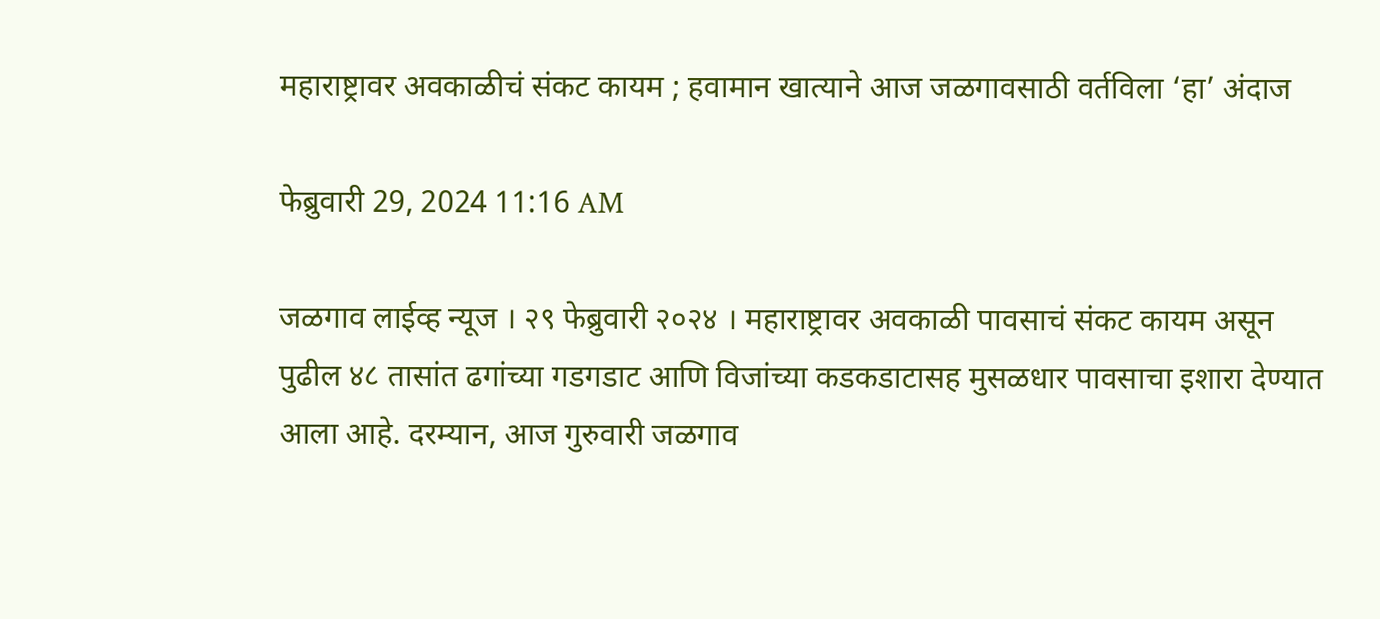महाराष्ट्रावर अवकाळीचं संकट कायम ; हवामान खात्याने आज जळगावसाठी वर्तविला ‘हा’ अंदाज

फेब्रुवारी 29, 2024 11:16 AM

जळगाव लाईव्ह न्यूज । २९ फेब्रुवारी २०२४ । महाराष्ट्रावर अवकाळी पावसाचं संकट कायम असून पुढील ४८ तासांत ढगांच्या गडगडाट आणि विजांच्या कडकडाटासह मुसळधार पावसाचा इशारा देण्यात आला आहे. दरम्यान, आज गुरुवारी जळगाव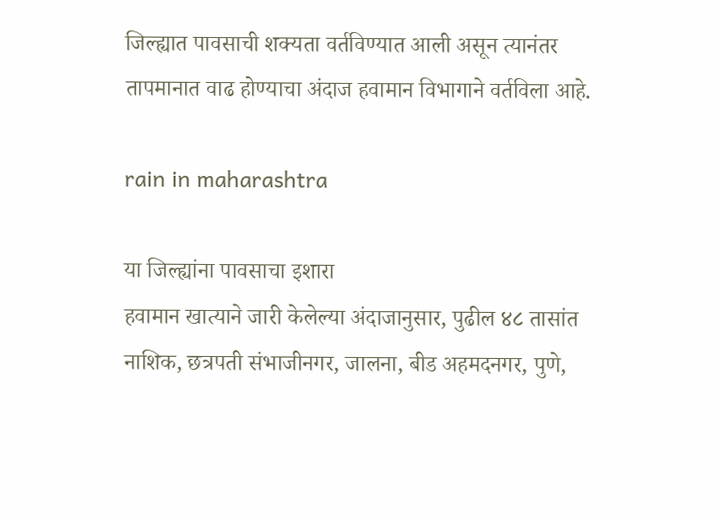जिल्ह्यात पावसाची शक्यता वर्तविण्यात आली असून त्यानंतर तापमानात वाढ होण्याचा अंदाज हवामान विभागाने वर्तविला आहे.

rain in maharashtra

या जिल्ह्यांना पावसाचा इशारा
हवामान खात्याने जारी केलेल्या अंदाजानुसार, पुढील ४८ तासांत नाशिक, छत्रपती संभाजीनगर, जालना, बीड अहमदनगर, पुणे,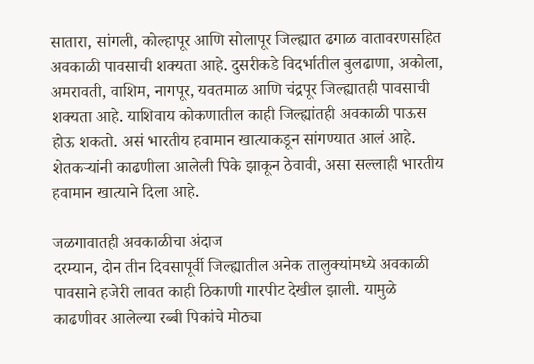सातारा, सांगली, कोल्हापूर आणि सोलापूर जिल्ह्यात ढगाळ वातावरणसहित अवकाळी पावसाची शक्यता आहे. दुसरीकडे विदर्भातील बुलढाणा, अकोला, अमरावती, वाशिम, नागपूर, यवतमाळ आणि चंद्रपूर जिल्ह्यातही पावसाची शक्यता आहे. याशिवाय कोकणातील काही जिल्ह्यांतही अवकाळी पाऊस होऊ शकतो. असं भारतीय हवामान खात्याकडून सांगण्यात आलं आहे. शेतकऱ्यांनी काढणीला आलेली पिके झाकून ठेवावी, असा सल्लाही भारतीय हवामान खात्याने दिला आहे.

जळगावातही अवकाळीचा अंदाज
दरम्यान, दोन तीन दिवसापूर्वी जिल्ह्यातील अनेक तालुक्यांमध्ये अवकाळी पावसाने हजेरी लावत काही ठिकाणी गारपीट देखील झाली. यामुळे काढणीवर आलेल्या रब्बी पिकांचे मोठ्या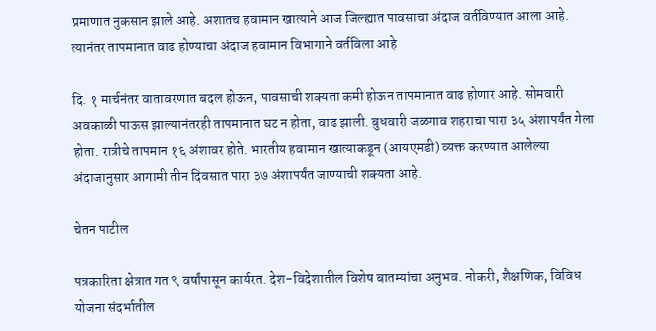प्रमाणात नुकसान झाले आहे. अशातच हवामान खात्याने आज जिल्ह्यात पावसाचा अंदाज वर्तविण्यात आला आहे. त्यानंतर तापमानात वाढ होण्याचा अंदाज हवामान विभागाने वर्तविला आहे

दि. १ मार्चनंतर वातावरणात बदल होऊन, पावसाची शक्यता कमी होऊन तापमानात वाढ होणार आहे. सोमवारी अवकाळी पाऊस झाल्यानंतरही तापमानात घट न होता, वाढ झाली. बुधवारी जळगाव शहराचा पारा ३५ अंशापर्यंत गेला होता. रात्रीचे तापमान १६ अंशावर होते. भारतीय हवामान खात्याकडून (आयएमडी) व्यक्त करण्यात आलेल्या अंदाजानुसार आगामी तीन दिवसात पारा ३७ अंशापर्यंत जाण्याची शक्यता आहे.

चेतन पाटील

पत्रकारिता क्षेत्रात गत ९ वर्षांपासून कार्यरत. देश-विदेशातील विशेष बातम्यांचा अनुभव. नोकरी, शैक्षणिक, विविध योजना संदर्भातील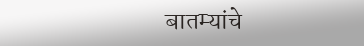बातम्यांचे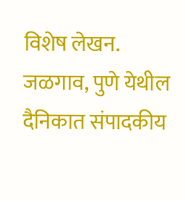विशेष लेखन. जळगाव, पुणे येथील दैनिकात संपादकीय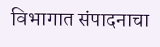विभागात संपादनाचा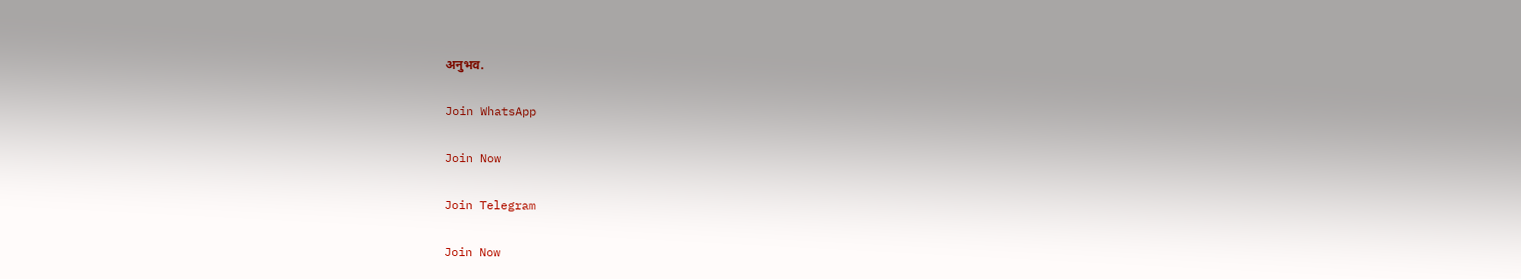अनुभव.

Join WhatsApp

Join Now

Join Telegram

Join Now